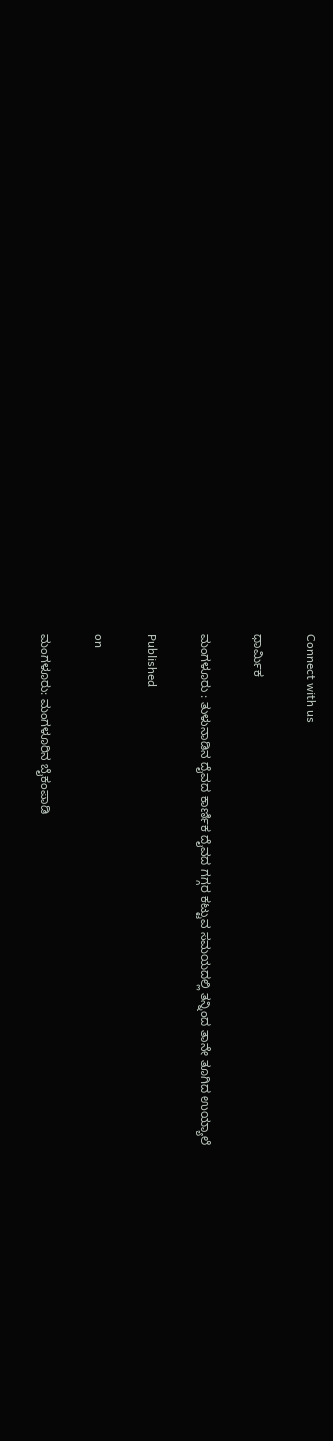Connect with us

ಧಾರ್ಮಿಕ

ಮಂಗಳೂರು : ತುಳುನಾಡಿನ ದೈವದ ಕಾರ್ಣಿಕ ದೈವದ ಗಗ್ಗರ ಕಟ್ಟುವ ಸಮಯದಲ್ಲಿ ತನ್ನಿಂದ ತಾನೇ ತೂಗಿದ ಉಯ್ಯಾಲೆ

Published

on

ಮಂಗಳೂರು: ಮಂಗಳೂರಿನ ಬೈಕಂಪಾಡಿ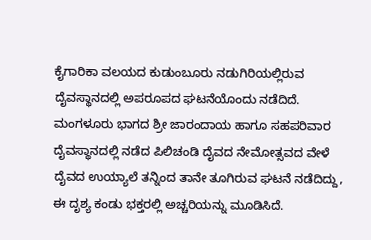ಕೈಗಾರಿಕಾ ವಲಯದ ಕುಡುಂಬೂರು ನಡುಗಿರಿಯಲ್ಲಿರುವ ದೈವಸ್ಥಾನದಲ್ಲಿ ಅಪರೂಪದ ಘಟನೆಯೊಂದು ನಡೆದಿದೆ. ಮಂಗಳೂರು ಭಾಗದ ಶ್ರೀ ಜಾರಂದಾಯ ಹಾಗೂ ಸಹಪರಿವಾರ ದೈವಸ್ಥಾನದಲ್ಲಿ ನಡೆದ ಪಿಲಿಚಂಡಿ ದೈವದ ನೇಮೋತ್ಸವದ ವೇಳೆ ದೈವದ ಉಯ್ಯಾಲೆ ತನ್ನಿಂದ ತಾನೇ ತೂಗಿರುವ ಘಟನೆ ನಡೆದಿದ್ದು, ಈ ದೃಶ್ಯ ಕಂಡು ಭಕ್ತರಲ್ಲಿ ಅಚ್ಚರಿಯನ್ನು ಮೂಡಿಸಿದೆ.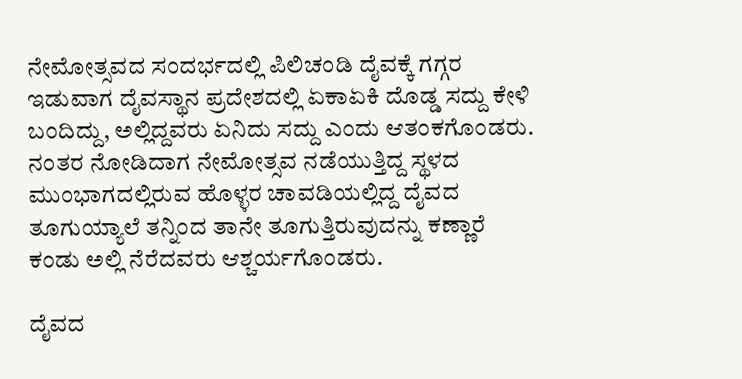ನೇಮೋತ್ಸವದ ಸಂದರ್ಭದಲ್ಲಿ ಪಿಲಿಚಂಡಿ ದೈವಕ್ಕೆ ಗಗ್ಗರ ಇಡುವಾಗ ದೈವಸ್ಥಾನ ಪ್ರದೇಶದಲ್ಲಿ ಏಕಾಏಕಿ ದೊಡ್ಡ ಸದ್ದು ಕೇಳಿ ಬಂದಿದ್ದು, ಅಲ್ಲಿದ್ದವರು ಏನಿದು ಸದ್ದು ಎಂದು ಆತಂಕಗೊಂಡರು. ನಂತರ ನೋಡಿದಾಗ ನೇಮೋತ್ಸವ ನಡೆಯುತ್ತಿದ್ದ ಸ್ಥಳದ ಮುಂಭಾಗದಲ್ಲಿರುವ ಹೊಳ್ಳರ ಚಾವಡಿಯಲ್ಲಿದ್ದ ದೈವದ ತೂಗುಯ್ಯಾಲೆ ತನ್ನಿಂದ ತಾನೇ ತೂಗುತ್ತಿರುವುದನ್ನು ಕಣ್ಣಾರೆ ಕಂಡು ಅಲ್ಲಿ ನೆರೆದವರು ಆಶ್ಚರ್ಯಗೊಂಡರು.

ದೈವದ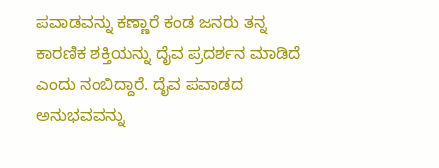ಪವಾಡವನ್ನು ಕಣ್ಣಾರೆ ಕಂಡ ಜನರು ತನ್ನ ಕಾರಣಿಕ ಶಕ್ತಿಯನ್ನು ದೈವ ಪ್ರದರ್ಶನ ಮಾಡಿದೆ ಎಂದು ನಂಬಿದ್ದಾರೆ. ದೈವ ಪವಾಡದ ಅನುಭವವನ್ನು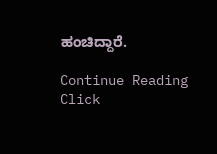ಹಂಚಿದ್ದಾರೆ.

Continue Reading
Click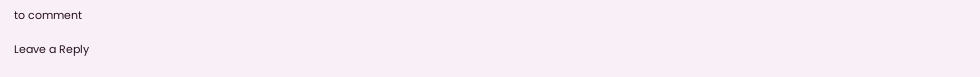to comment

Leave a Reply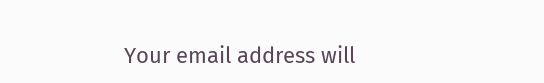Your email address will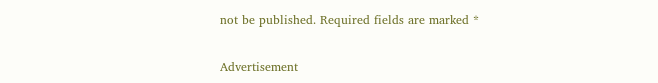not be published. Required fields are marked *

Advertisement